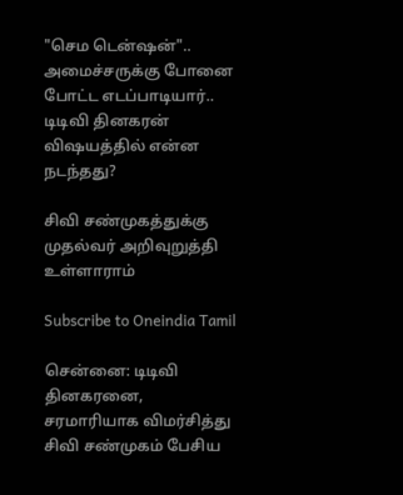"செம டென்ஷன்".. அமைச்சருக்கு போனை போட்ட எடப்பாடியார்.. டிடிவி தினகரன் விஷயத்தில் என்ன நடந்தது?

சிவி சண்முகத்துக்கு முதல்வர் அறிவுறுத்தி உள்ளாராம்

Subscribe to Oneindia Tamil

சென்னை: டிடிவி தினகரனை, சரமாரியாக விமர்சித்து சிவி சண்முகம் பேசிய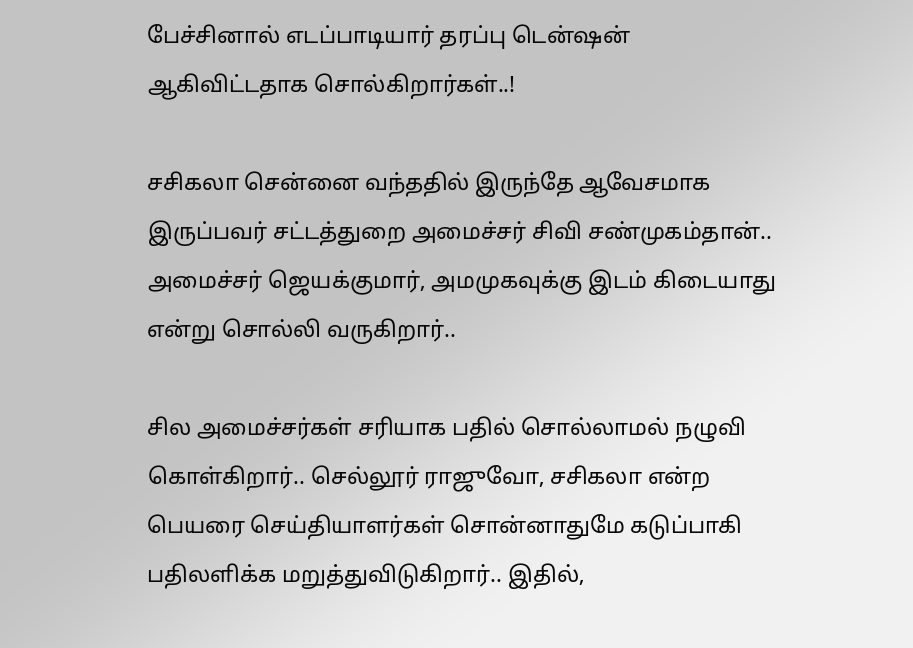பேச்சினால் எடப்பாடியார் தரப்பு டென்ஷன் ஆகிவிட்டதாக சொல்கிறார்கள்..!

சசிகலா சென்னை வந்ததில் இருந்தே ஆவேசமாக இருப்பவர் சட்டத்துறை அமைச்சர் சிவி சண்முகம்தான்.. அமைச்சர் ஜெயக்குமார், அமமுகவுக்கு இடம் கிடையாது என்று சொல்லி வருகிறார்..

சில அமைச்சர்கள் சரியாக பதில் சொல்லாமல் நழுவி கொள்கிறார்.. செல்லூர் ராஜுவோ, சசிகலா என்ற பெயரை செய்தியாளர்கள் சொன்னாதுமே கடுப்பாகி பதிலளிக்க மறுத்துவிடுகிறார்.. இதில்,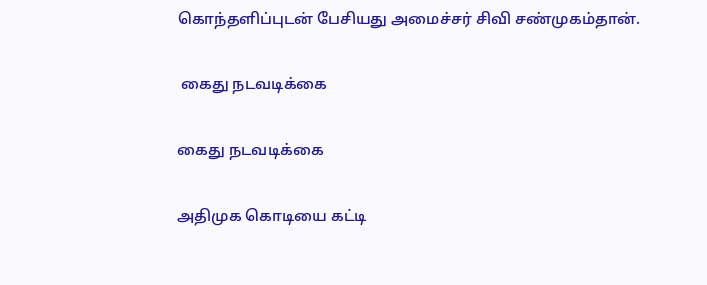கொந்தளிப்புடன் பேசியது அமைச்சர் சிவி சண்முகம்தான்.

 கைது நடவடிக்கை

கைது நடவடிக்கை

அதிமுக கொடியை கட்டி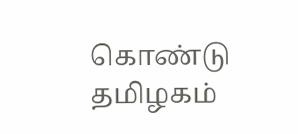கொண்டு தமிழகம்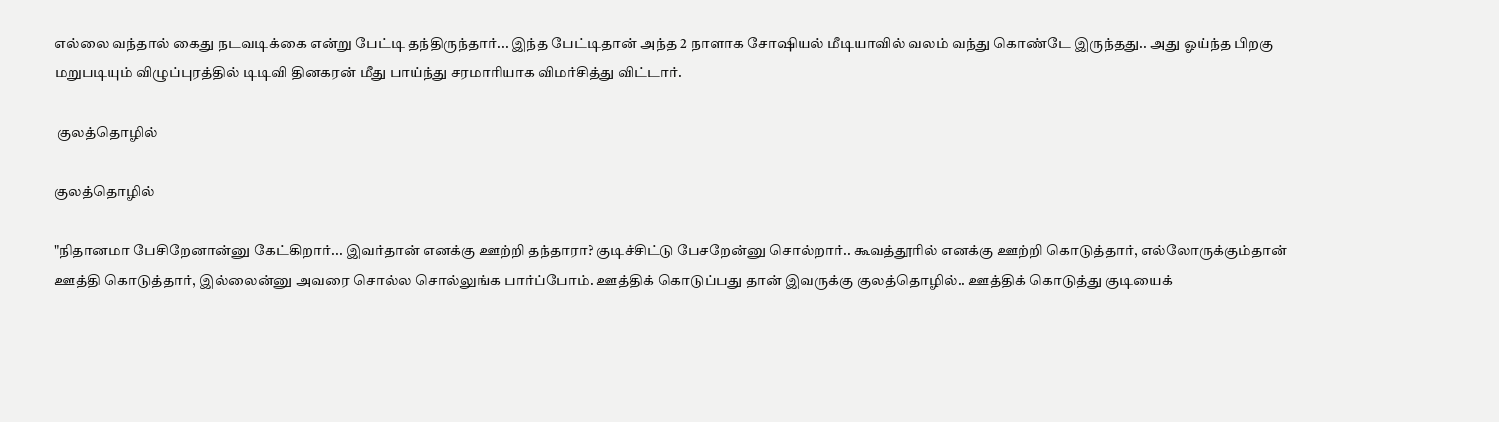எல்லை வந்தால் கைது நடவடிக்கை என்று பேட்டி தந்திருந்தார்... இந்த பேட்டிதான் அந்த 2 நாளாக சோஷியல் மீடியாவில் வலம் வந்து கொண்டே இருந்தது.. அது ஓய்ந்த பிறகு மறுபடியும் விழுப்புரத்தில் டிடிவி தினகரன் மீது பாய்ந்து சரமாரியாக விமர்சித்து விட்டார்.

 குலத்தொழில்

குலத்தொழில்

"நிதானமா பேசிறேனான்னு கேட்கிறார்... இவர்தான் எனக்கு ஊற்றி தந்தாரா? குடிச்சிட்டு பேசறேன்னு சொல்றார்.. கூவத்தூரில் எனக்கு ஊற்றி கொடுத்தார், எல்லோருக்கும்தான் ஊத்தி கொடுத்தார், இல்லைன்னு அவரை சொல்ல சொல்லுங்க பார்ப்போம். ஊத்திக் கொடுப்பது தான் இவருக்கு குலத்தொழில்.. ஊத்திக் கொடுத்து குடியைக்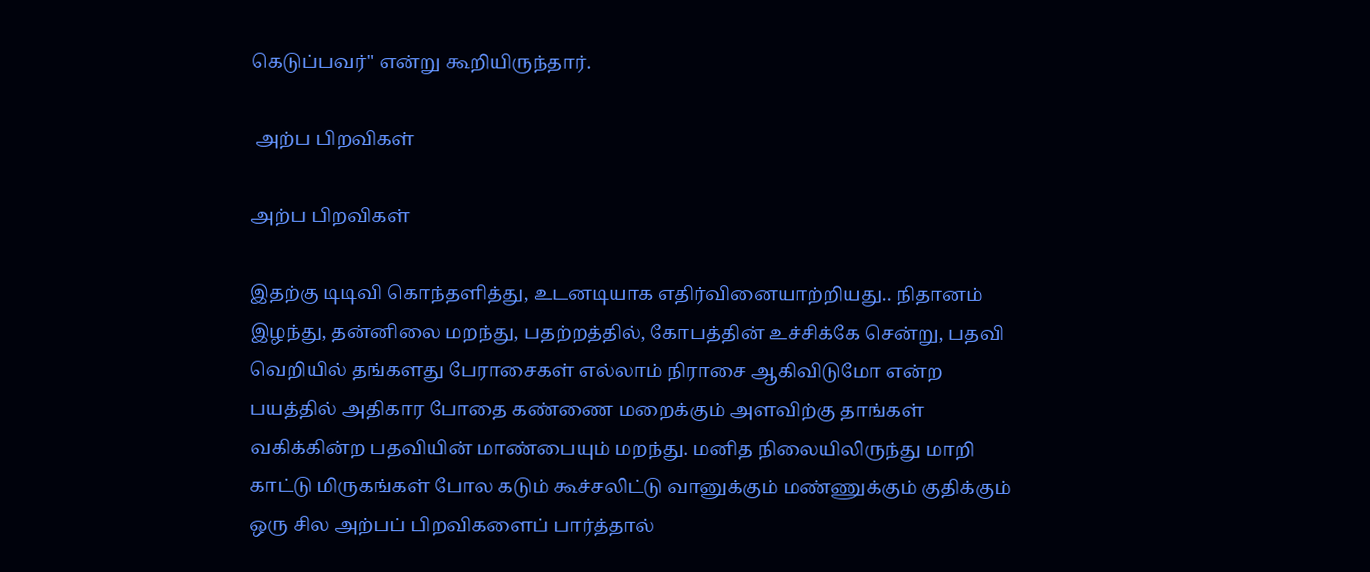கெடுப்பவர்" என்று கூறியிருந்தார்.

 அற்ப பிறவிகள்

அற்ப பிறவிகள்

இதற்கு டிடிவி கொந்தளித்து, உடனடியாக எதிர்வினையாற்றியது.. நிதானம் இழந்து, தன்னிலை மறந்து, பதற்றத்தில், கோபத்தின் உச்சிக்கே சென்று, பதவி வெறியில் தங்களது பேராசைகள் எல்லாம் நிராசை ஆகிவிடுமோ என்ற பயத்தில் அதிகார போதை கண்ணை மறைக்கும் அளவிற்கு தாங்கள் வகிக்கின்ற பதவியின் மாண்பையும் மறந்து. மனித நிலையிலிருந்து மாறி காட்டு மிருகங்கள் போல கடும் கூச்சலிட்டு வானுக்கும் மண்ணுக்கும் குதிக்கும் ஒரு சில அற்பப் பிறவிகளைப் பார்த்தால்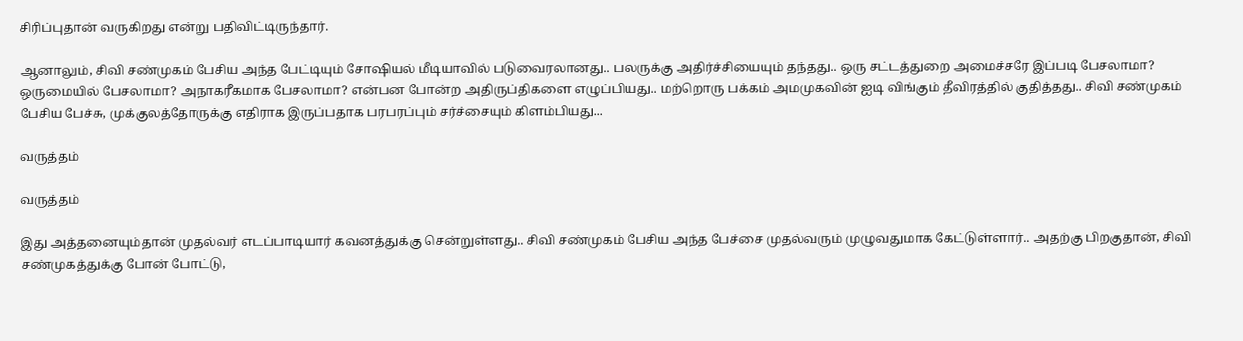சிரிப்புதான் வருகிறது என்று பதிவிட்டிருந்தார்.

ஆனாலும், சிவி சண்முகம் பேசிய அந்த பேட்டியும் சோஷியல் மீடியாவில் படுவைரலானது.. பலருக்கு அதிர்ச்சியையும் தந்தது.. ஒரு சட்டத்துறை அமைச்சரே இப்படி பேசலாமா? ஒருமையில் பேசலாமா? அநாகரீகமாக பேசலாமா? என்பன போன்ற அதிருப்திகளை எழுப்பியது.. மற்றொரு பக்கம் அமமுகவின் ஐடி விங்கும் தீவிரத்தில் குதித்தது.. சிவி சண்முகம் பேசிய பேச்சு, முக்குலத்தோருக்கு எதிராக இருப்பதாக பரபரப்பும் சர்ச்சையும் கிளம்பியது...

வருத்தம்

வருத்தம்

இது அத்தனையும்தான் முதல்வர் எடப்பாடியார் கவனத்துக்கு சென்றுள்ளது.. சிவி சண்முகம் பேசிய அந்த பேச்சை முதல்வரும் முழுவதுமாக கேட்டுள்ளார்.. அதற்கு பிறகுதான், சிவி சண்முகத்துக்கு போன் போட்டு,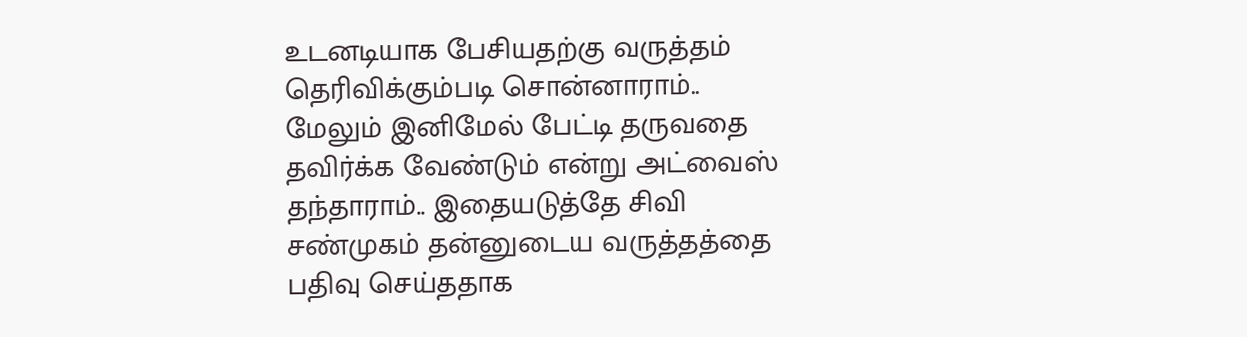உடனடியாக பேசியதற்கு வருத்தம் தெரிவிக்கும்படி சொன்னாராம்.. மேலும் இனிமேல் பேட்டி தருவதை தவிர்க்க வேண்டும் என்று அட்வைஸ் தந்தாராம்.. இதையடுத்தே சிவி சண்முகம் தன்னுடைய வருத்தத்தை பதிவு செய்ததாக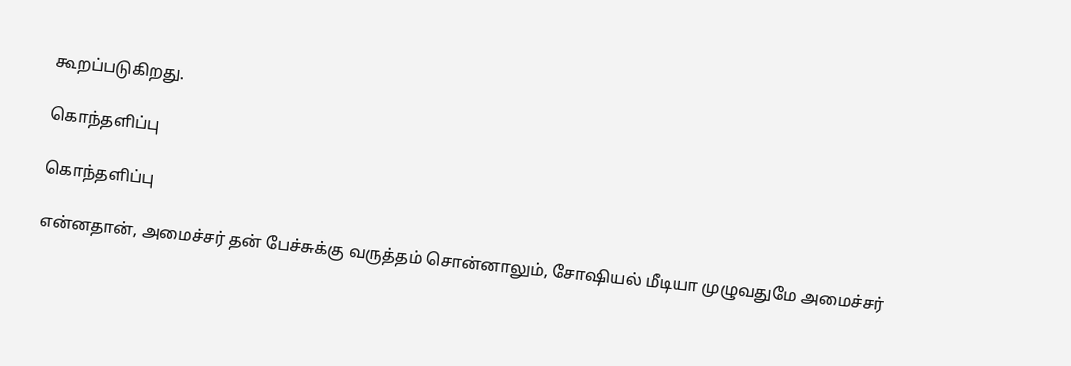கூறப்படுகிறது.

கொந்தளிப்பு

கொந்தளிப்பு

என்னதான், அமைச்சர் தன் பேச்சுக்கு வருத்தம் சொன்னாலும், சோஷியல் மீடியா முழுவதுமே அமைச்சர்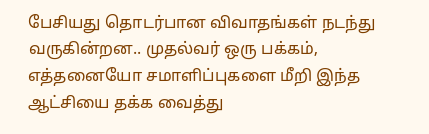பேசியது தொடர்பான விவாதங்கள் நடந்து வருகின்றன.. முதல்வர் ஒரு பக்கம், எத்தனையோ சமாளிப்புகளை மீறி இந்த ஆட்சியை தக்க வைத்து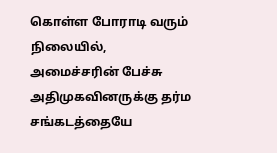கொள்ள போராடி வரும் நிலையில், அமைச்சரின் பேச்சு அதிமுகவினருக்கு தர்ம சங்கடத்தையே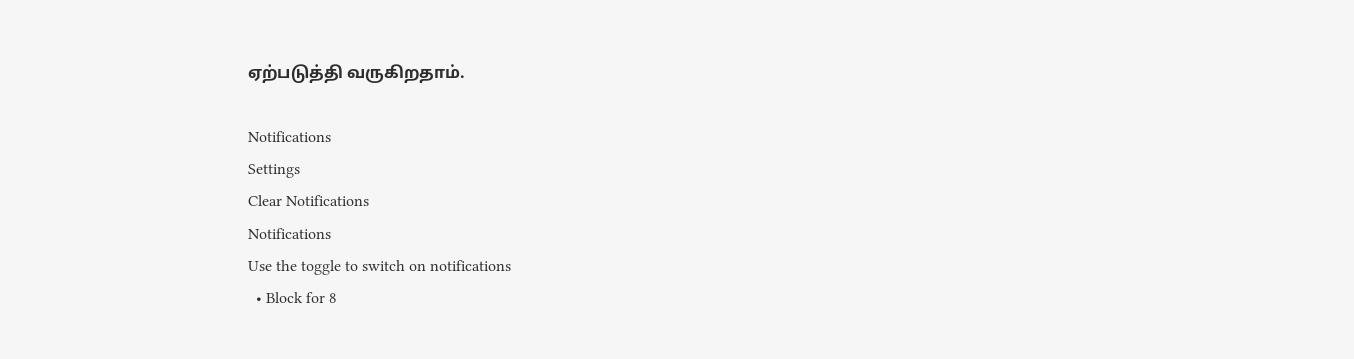ஏற்படுத்தி வருகிறதாம்.

Notifications
Settings
Clear Notifications
Notifications
Use the toggle to switch on notifications
  • Block for 8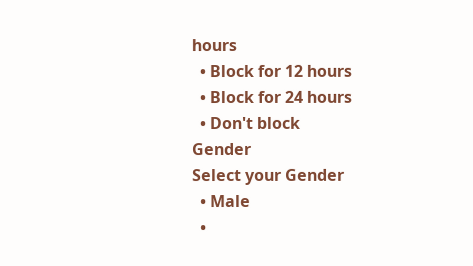hours
  • Block for 12 hours
  • Block for 24 hours
  • Don't block
Gender
Select your Gender
  • Male
  •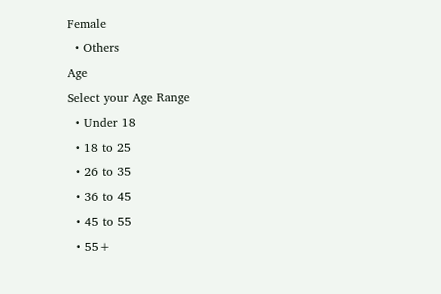Female
  • Others
Age
Select your Age Range
  • Under 18
  • 18 to 25
  • 26 to 35
  • 36 to 45
  • 45 to 55
  • 55+